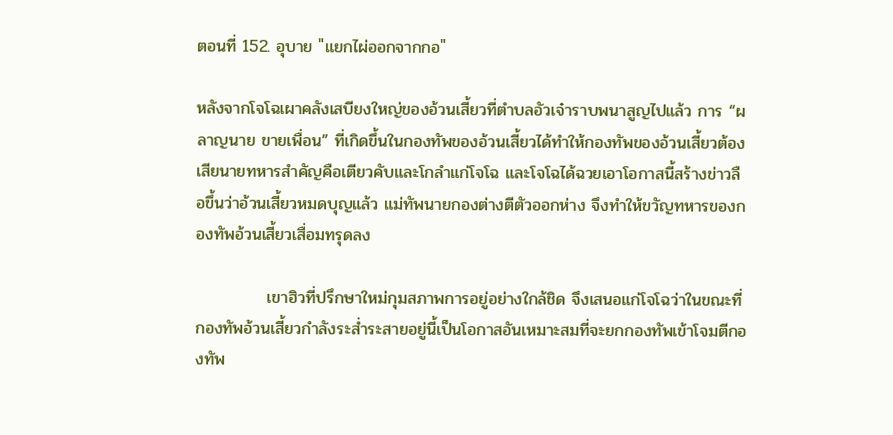ตอนที่ 152. อุบาย "แยกไผ่ออกจากกอ"

หลังจากโจโฉเผาคลังเสบียงใหญ่ของอ้วนเสี้ยวที่ตำบลอัวเจ๋าราบพนาสูญไปแล้ว การ “ผลาญนาย ขายเพื่อน” ที่เกิดขึ้นในกองทัพของอ้วนเสี้ยวได้ทำให้กองทัพของอ้วนเสี้ยวต้องเสียนายทหารสำคัญคือเตียวคับและโกลำแก่โจโฉ และโจโฉได้ฉวยเอาโอกาสนี้สร้างข่าวลือขึ้นว่าอ้วนเสี้ยวหมดบุญแล้ว แม่ทัพนายกองต่างตีตัวออกห่าง จึงทำให้ขวัญทหารของกองทัพอ้วนเสี้ยวเสื่อมทรุดลง

            เขาฮิวที่ปรึกษาใหม่กุมสภาพการอยู่อย่างใกล้ชิด จึงเสนอแก่โจโฉว่าในขณะที่กองทัพอ้วนเสี้ยวกำลังระส่ำระสายอยู่นี้เป็นโอกาสอันเหมาะสมที่จะยกกองทัพเข้าโจมตีกองทัพ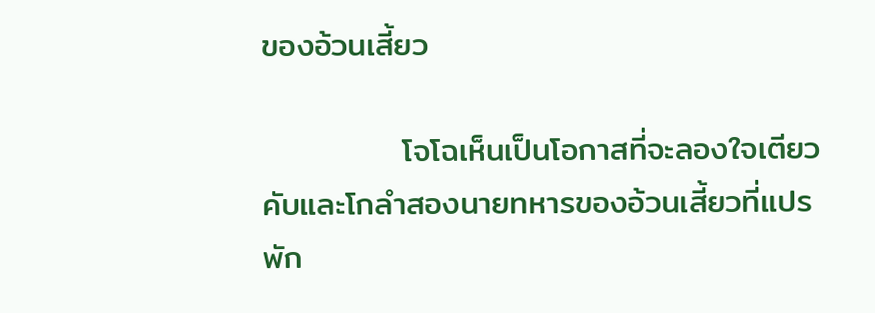ของอ้วนเสี้ยว

            โจโฉเห็นเป็นโอกาสที่จะลองใจเตียวคับและโกลำสองนายทหารของอ้วนเสี้ยวที่แปรพัก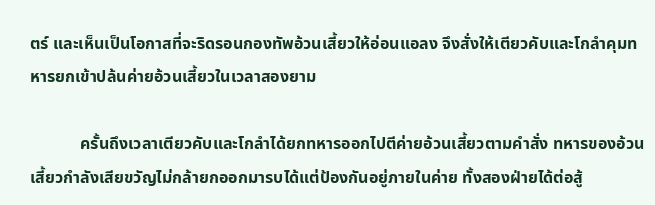ตร์ และเห็นเป็นโอกาสที่จะริดรอนกองทัพอ้วนเสี้ยวให้อ่อนแอลง จึงสั่งให้เตียวคับและโกลำคุมทหารยกเข้าปล้นค่ายอ้วนเสี้ยวในเวลาสองยาม

            ครั้นถึงเวลาเตียวคับและโกลำได้ยกทหารออกไปตีค่ายอ้วนเสี้ยวตามคำสั่ง ทหารของอ้วนเสี้ยวกำลังเสียขวัญไม่กล้ายกออกมารบได้แต่ป้องกันอยู่ภายในค่าย ทั้งสองฝ่ายได้ต่อสู้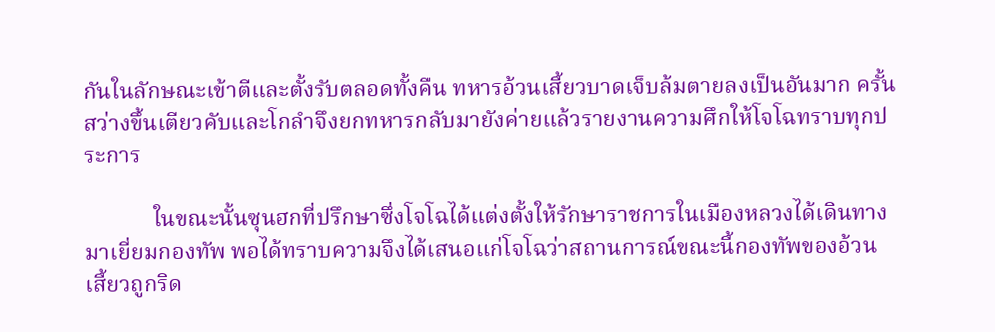กันในลักษณะเข้าตีและตั้งรับตลอดทั้งคืน ทหารอ้วนเสี้ยวบาดเจ็บล้มตายลงเป็นอันมาก ครั้นสว่างขึ้นเตียวคับและโกลำจึงยกทหารกลับมายังค่ายแล้วรายงานความศึกให้โจโฉทราบทุกประการ

            ในขณะนั้นซุนฮกที่ปรึกษาซึ่งโจโฉได้แต่งตั้งให้รักษาราชการในเมืองหลวงได้เดินทางมาเยี่ยมกองทัพ พอได้ทราบความจึงได้เสนอแก่โจโฉว่าสถานการณ์ขณะนี้กองทัพของอ้วนเสี้ยวถูกริด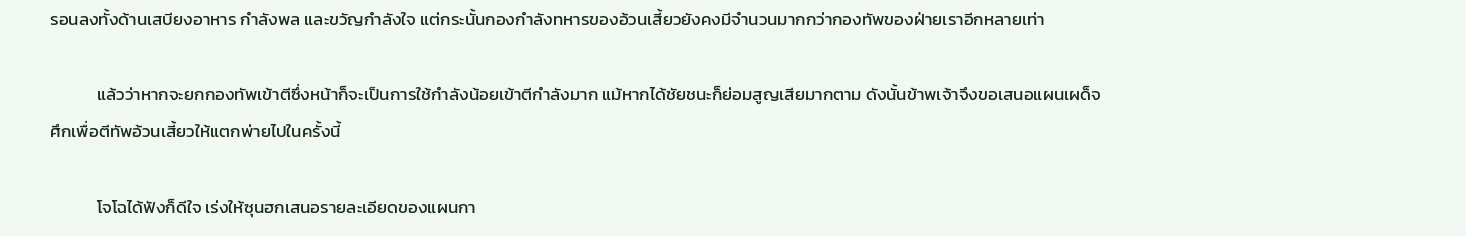รอนลงทั้งด้านเสบียงอาหาร กำลังพล และขวัญกำลังใจ แต่กระนั้นกองกำลังทหารของอ้วนเสี้ยวยังคงมีจำนวนมากกว่ากองทัพของฝ่ายเราอีกหลายเท่า

            แล้วว่าหากจะยกกองทัพเข้าตีซึ่งหน้าก็จะเป็นการใช้กำลังน้อยเข้าตีกำลังมาก แม้หากได้ชัยชนะก็ย่อมสูญเสียมากตาม ดังนั้นข้าพเจ้าจึงขอเสนอแผนเผด็จศึกเพื่อตีทัพอ้วนเสี้ยวให้แตกพ่ายไปในครั้งนี้

            โจโฉได้ฟังก็ดีใจ เร่งให้ซุนฮกเสนอรายละเอียดของแผนกา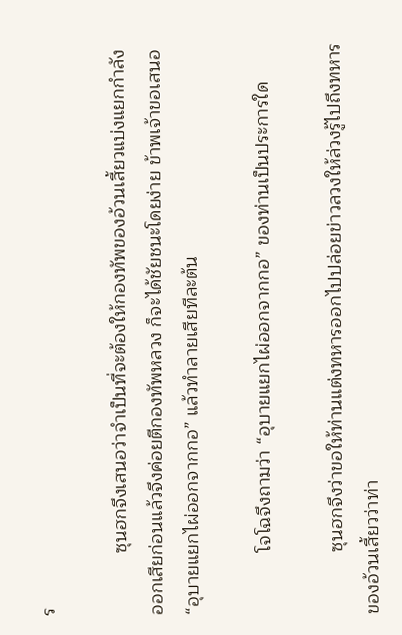ร

            ซุนฮกจึงเสนอว่าจำเป็นที่จะต้องให้กองทัพของอ้วนเสี้ยวแบ่งแยกกำลังออกเสียก่อนแล้วจึงค่อยตีกองทัพหลวง ก็จะได้ชัยชนะโดยง่าย ข้าพเจ้าขอเสนอ “อุบายแยกไผ่ออกจากกอ” แล้วทำลายเสียทีละต้น

            โจโฉจึงถามว่า “อุบายแยกไผ่ออกจากกอ” ของท่านเป็นประการใด

            ซุนฮกจึงว่าขอให้ท่านแต่งทหารออกไปปล่อยข่าวลวงให้ล่วงรู้ไปถึงทหารของอ้วนเสี้ยวว่าท่า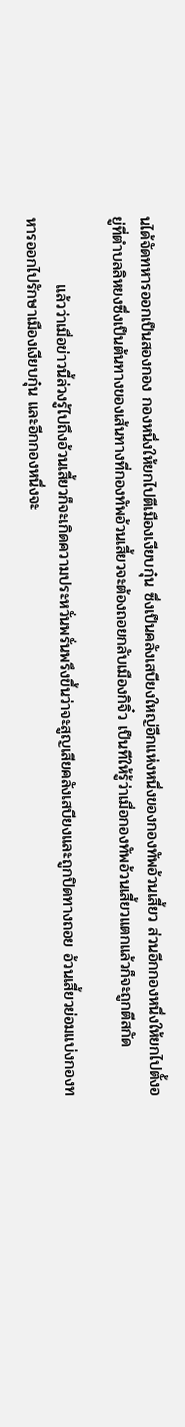นได้จัดทหารออกเป็นสองกอง กองหนึ่งให้ยกไปตีเมืองเงียบกุ๋น ซึ่งเป็นคลังเสบียงใหญ่อีกแห่งหนึ่งของกองทัพอ้วนเสี้ยว ส่วนอีกกองหนึ่งให้ยกไปตั้งอยู่ที่ตำบลลิหยงซึ่งเป็นต้นทางของเส้นทางที่กองทัพอ้วนเสี้ยวจะต้องถอยกลับเมืองกิจิ๋ว เป็นทีให้รู้ว่าเมื่อกองทัพอ้วนเสี้ยวแตกแล้วก็จะถูกตีสกัด

            แล้วว่าเมื่อข่าวนี้ล่วงรู้ไปถึงอ้วนเสี้ยวก็จะเกิดความประหวั่นพรั่นพรึงขึ้นว่าจะสูญเสียคลังเสบียงและถูกปิดทางถอย อ้วนเสี้ยวย่อมแบ่งกองทหารออกไปรักษาเมืองเงียบกุ๋น และอีกกองหนึ่งจะ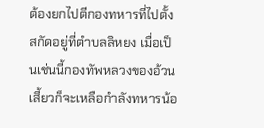ต้องยกไปตีกองทหารที่ไปตั้งสกัดอยู่ที่ตำบลลิหยง เมื่อเป็นเช่นนี้กองทัพหลวงของอ้วนเสี้ยวก็จะเหลือกำลังทหารน้อ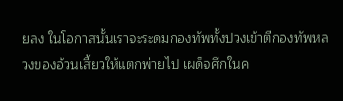ยลง ในโอกาสนั้นเราจะระดมกองทัพทั้งปวงเข้าตีกองทัพหลวงของอ้วนเสี้ยวให้แตกพ่ายไป เผด็จศึกในค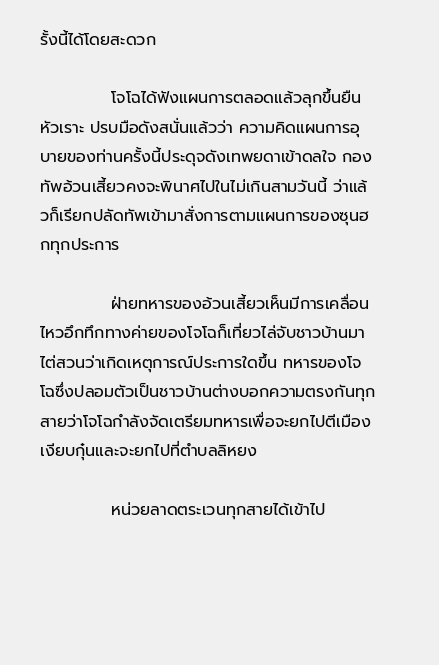รั้งนี้ได้โดยสะดวก

            โจโฉได้ฟังแผนการตลอดแล้วลุกขึ้นยืนหัวเราะ ปรบมือดังสนั่นแล้วว่า ความคิดแผนการอุบายของท่านครั้งนี้ประดุจดังเทพยดาเข้าดลใจ กองทัพอ้วนเสี้ยวคงจะพินาศไปในไม่เกินสามวันนี้ ว่าแล้วก็เรียกปลัดทัพเข้ามาสั่งการตามแผนการของซุนฮกทุกประการ

            ฝ่ายทหารของอ้วนเสี้ยวเห็นมีการเคลื่อนไหวอึกทึกทางค่ายของโจโฉก็เที่ยวไล่จับชาวบ้านมาไต่สวนว่าเกิดเหตุการณ์ประการใดขึ้น ทหารของโจโฉซึ่งปลอมตัวเป็นชาวบ้านต่างบอกความตรงกันทุกสายว่าโจโฉกำลังจัดเตรียมทหารเพื่อจะยกไปตีเมืองเงียบกุ๋นและจะยกไปที่ตำบลลิหยง

            หน่วยลาดตระเวนทุกสายได้เข้าไป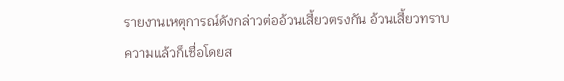รายงานเหตุการณ์ดังกล่าวต่ออ้วนเสี้ยวตรงกัน อ้วนเสี้ยวทราบความแล้วก็เชื่อโดยส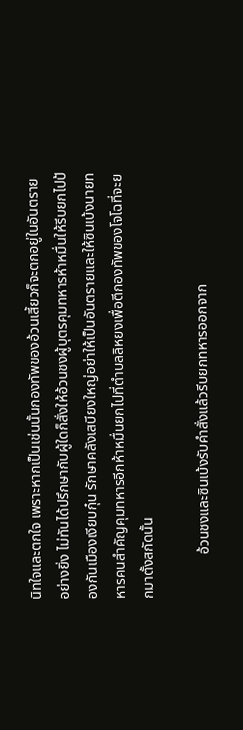นิทใจและตกใจ เพราะหากเป็นเช่นนั้นกองทัพของอ้วนเสี้ยวก็จะตกอยู่ในอันตรายอย่างยิ่ง ไม่ทันได้ปรึกษากับผู้ใดก็สั่งให้อ้วนชงผู้บุตรคุมทหารห้าหมื่นให้รีบยกไปป้องกันเมืองเงียบกุ๋น รักษาคลังเสบียงใหญ่อย่าให้เป็นอันตรายและให้ซินเบ้งนายทหารคนสำคัญคุมทหารอีกห้าหมื่นยกไปที่ตำบลลิหยงเพื่อตีกองทัพของโจโฉที่จะยกมาตั้งสกัดนั้น

            อ้วนชงและซินเบ้งรับคำสั่งแล้วรีบยกทหารออกจาก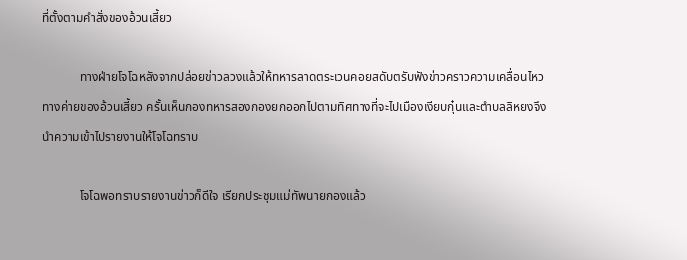ที่ตั้งตามคำสั่งของอ้วนเสี้ยว

            ทางฝ่ายโจโฉหลังจากปล่อยข่าวลวงแล้วให้ทหารลาดตระเวนคอยสดับตรับฟังข่าวคราวความเคลื่อนไหวทางค่ายของอ้วนเสี้ยว ครั้นเห็นกองทหารสองกองยกออกไปตามทิศทางที่จะไปเมืองเงียบกุ๋นและตำบลลิหยงจึงนำความเข้าไปรายงานให้โจโฉทราบ

            โจโฉพอทราบรายงานข่าวก็ดีใจ เรียกประชุมแม่ทัพนายกองแล้ว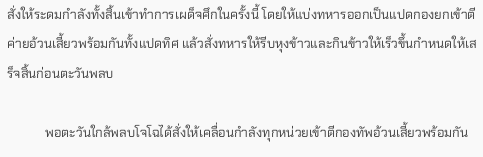สั่งให้ระดมกำลังทั้งสิ้นเข้าทำการเผด็จศึกในครั้งนี้ โดยให้แบ่งทหารออกเป็นแปดกองยกเข้าตีค่ายอ้วนเสี้ยวพร้อมกันทั้งแปดทิศ แล้วสั่งทหารให้รีบหุงข้าวและกินข้าวให้เร็วขึ้นกำหนดให้เสร็จสิ้นก่อนตะวันพลบ

            พอตะวันใกล้พลบโจโฉได้สั่งให้เคลื่อนกำลังทุกหน่วยเข้าตีกองทัพอ้วนเสี้ยวพร้อมกัน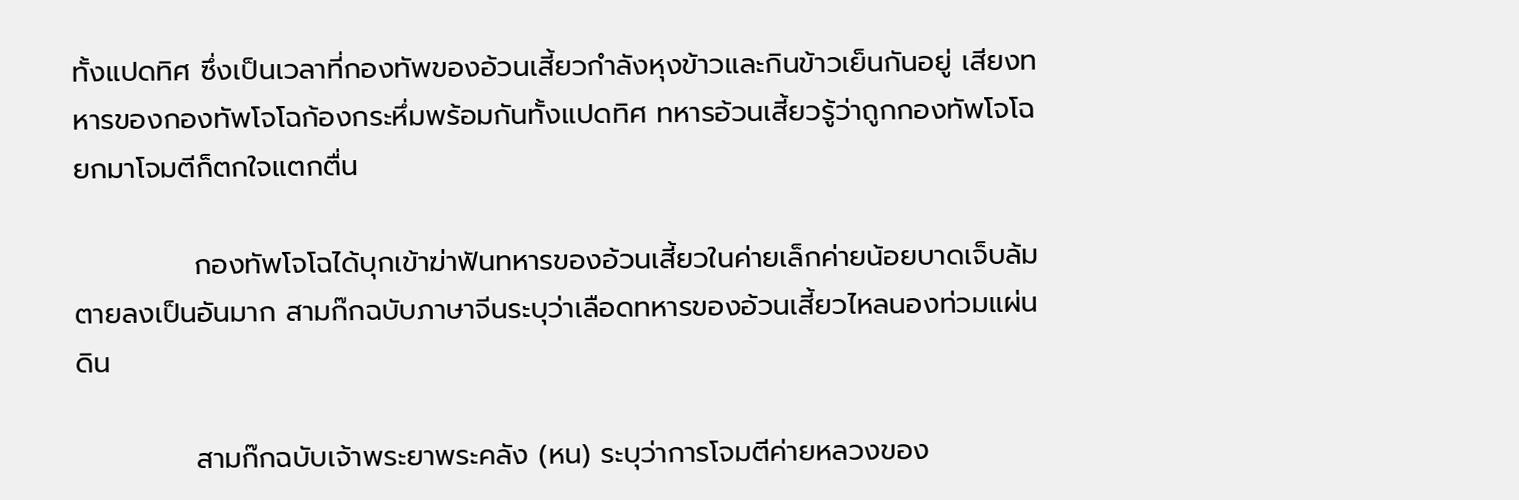ทั้งแปดทิศ ซึ่งเป็นเวลาที่กองทัพของอ้วนเสี้ยวกำลังหุงข้าวและกินข้าวเย็นกันอยู่ เสียงทหารของกองทัพโจโฉก้องกระหึ่มพร้อมกันทั้งแปดทิศ ทหารอ้วนเสี้ยวรู้ว่าถูกกองทัพโจโฉยกมาโจมตีก็ตกใจแตกตื่น

            กองทัพโจโฉได้บุกเข้าฆ่าฟันทหารของอ้วนเสี้ยวในค่ายเล็กค่ายน้อยบาดเจ็บล้มตายลงเป็นอันมาก สามก๊กฉบับภาษาจีนระบุว่าเลือดทหารของอ้วนเสี้ยวไหลนองท่วมแผ่นดิน

            สามก๊กฉบับเจ้าพระยาพระคลัง (หน) ระบุว่าการโจมตีค่ายหลวงของ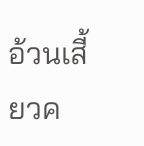อ้วนเสี้ยวค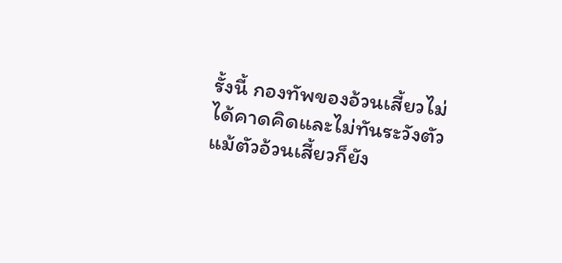รั้งนี้ กองทัพของอ้วนเสี้ยวไม่ได้คาดคิดและไม่ทันระวังตัว แม้ตัวอ้วนเสี้ยวก็ยัง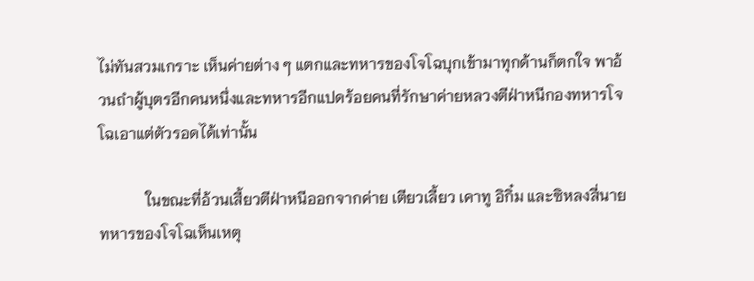ไม่ทันสวมเกราะ เห็นค่ายต่าง ๆ แตกและทหารของโจโฉบุกเข้ามาทุกด้านก็ตกใจ พาอ้วนถำผู้บุตรอีกคนหนึ่งและทหารอีกแปดร้อยคนที่รักษาค่ายหลวงตีฝ่าหนีกองทหารโจโฉเอาแต่ตัวรอดได้เท่านั้น

            ในขณะที่อ้วนเสี้ยวตีฝ่าหนีออกจากค่าย เตียวเลี้ยว เคาทู อิกิ๋ม และซิหลงสี่นายทหารของโจโฉเห็นเหตุ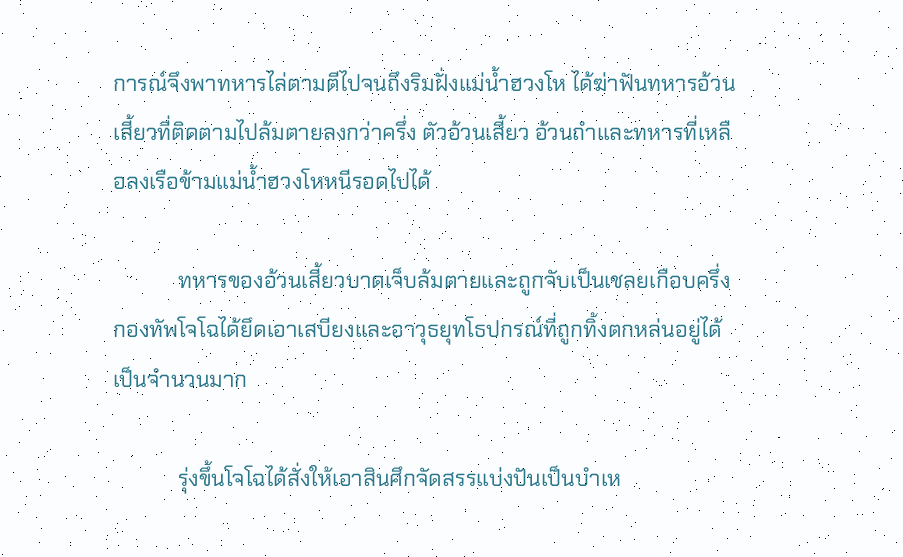การณ์จึงพาทหารไล่ตามตีไปจนถึงริมฝั่งแม่น้ำฮวงโห ได้ฆ่าฟันทหารอ้วนเสี้ยวที่ติดตามไปล้มตายลงกว่าครึ่ง ตัวอ้วนเสี้ยว อ้วนถำและทหารที่เหลือลงเรือข้ามแม่น้ำฮวงโหหนีรอดไปได้

            ทหารของอ้วนเสี้ยวบาดเจ็บล้มตายและถูกจับเป็นเชลยเกือบครึ่ง กองทัพโจโฉได้ยึดเอาเสบียงและอาวุธยุทโธปกรณ์ที่ถูกทิ้งตกหล่นอยู่ได้เป็นจำนวนมาก

            รุ่งขึ้นโจโฉได้สั่งให้เอาสินศึกจัดสรรแบ่งปันเป็นบำเห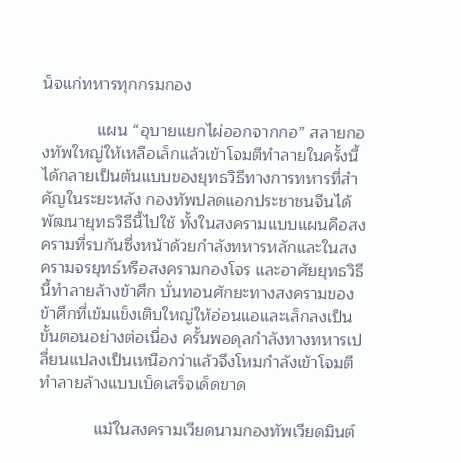น็จแก่ทหารทุกกรมกอง

            แผน “อุบายแยกไผ่ออกจากกอ” สลายกองทัพใหญ่ให้เหลือเล็กแล้วเข้าโจมตีทำลายในครั้งนี้ได้กลายเป็นต้นแบบของยุทธวิธีทางการทหารที่สำคัญในระยะหลัง กองทัพปลดแอกประชาชนจีนได้พัฒนายุทธวิธีนี้ไปใช้ ทั้งในสงครามแบบแผนคือสงครามที่รบกันซึ่งหน้าด้วยกำลังทหารหลักและในสงครามจรยุทธ์หรือสงครามกองโจร และอาศัยยุทธวิธีนี้ทำลายล้างข้าศึก บั่นทอนศักยะทางสงครามของข้าศึกที่เข้มแข็งเติบใหญ่ให้อ่อนแอและเล็กลงเป็นขั้นตอนอย่างต่อเนื่อง ครั้นพอดุลกำลังทางทหารเปลี่ยนแปลงเป็นเหนือกว่าแล้วจึงโหมกำลังเข้าโจมตีทำลายล้างแบบเบ็ดเสร็จเด็ดขาด

            แม้ในสงครามเวียดนามกองทัพเวียดมินต์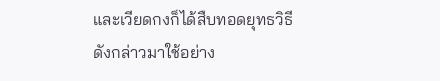และเวียดกงก็ได้สืบทอดยุทธวิธีดังกล่าวมาใช้อย่าง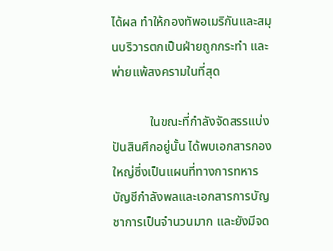ได้ผล ทำให้กองทัพอเมริกันและสมุนบริวารตกเป็นฝ่ายถูกกระทำ และพ่ายแพ้สงครามในที่สุด

            ในขณะที่กำลังจัดสรรแบ่งปันสินศึกอยู่นั้น ได้พบเอกสารกองใหญ่ซึ่งเป็นแผนที่ทางการทหาร บัญชีกำลังพลและเอกสารการบัญชาการเป็นจำนวนมาก และยังมีจด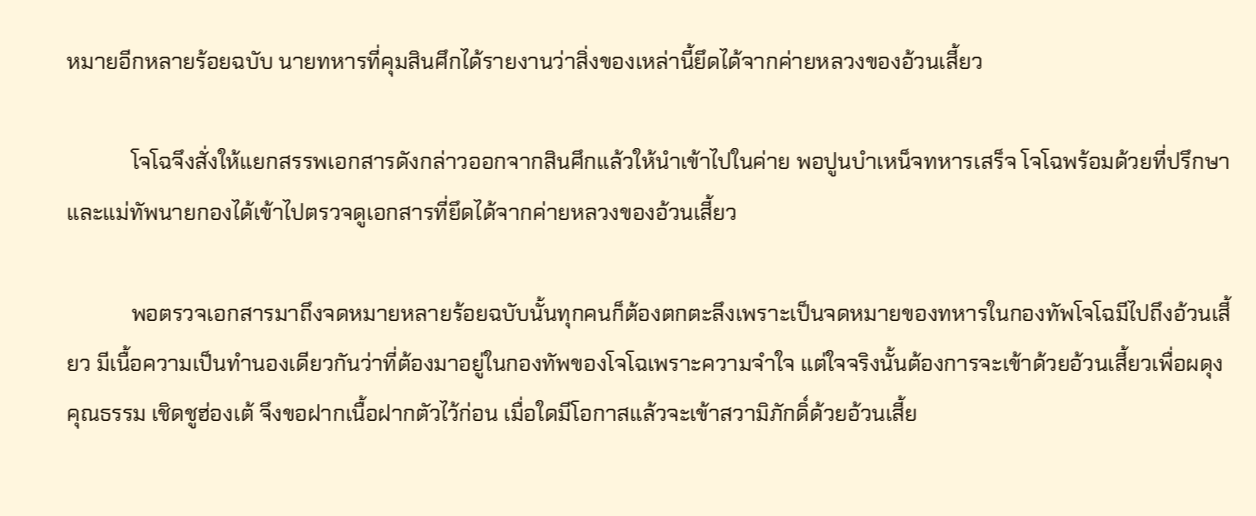หมายอีกหลายร้อยฉบับ นายทหารที่คุมสินศึกได้รายงานว่าสิ่งของเหล่านี้ยึดได้จากค่ายหลวงของอ้วนเสี้ยว

            โจโฉจึงสั่งให้แยกสรรพเอกสารดังกล่าวออกจากสินศึกแล้วให้นำเข้าไปในค่าย พอปูนบำเหน็จทหารเสร็จ โจโฉพร้อมด้วยที่ปรึกษาและแม่ทัพนายกองได้เข้าไปตรวจดูเอกสารที่ยึดได้จากค่ายหลวงของอ้วนเสี้ยว

            พอตรวจเอกสารมาถึงจดหมายหลายร้อยฉบับนั้นทุกคนก็ต้องตกตะลึงเพราะเป็นจดหมายของทหารในกองทัพโจโฉมีไปถึงอ้วนเสี้ยว มีเนื้อความเป็นทำนองเดียวกันว่าที่ต้องมาอยู่ในกองทัพของโจโฉเพราะความจำใจ แต่ใจจริงนั้นต้องการจะเข้าด้วยอ้วนเสี้ยวเพื่อผดุงคุณธรรม เชิดชูฮ่องเต้ จึงขอฝากเนื้อฝากตัวไว้ก่อน เมื่อใดมีโอกาสแล้วจะเข้าสวามิภักดิ์ด้วยอ้วนเสี้ย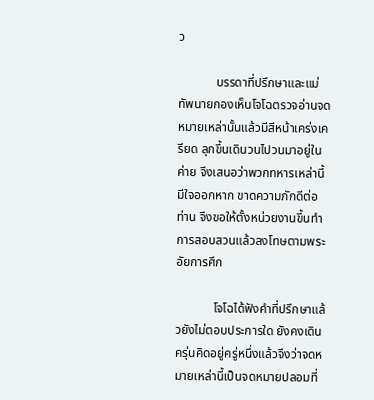ว

            บรรดาที่ปรึกษาและแม่ทัพนายกองเห็นโจโฉตรวจอ่านจดหมายเหล่านั้นแล้วมีสีหน้าเคร่งเครียด ลุกขึ้นเดินวนไปวนมาอยู่ในค่าย จึงเสนอว่าพวกทหารเหล่านี้มีใจออกหาก ขาดความภักดีต่อท่าน จึงขอให้ตั้งหน่วยงานขึ้นทำการสอบสวนแล้วลงโทษตามพระอัยการศึก

            โจโฉได้ฟังคำที่ปรึกษาแล้วยังไม่ตอบประการใด ยังคงเดินครุ่นคิดอยู่ครู่หนึ่งแล้วจึงว่าจดหมายเหล่านี้เป็นจดหมายปลอมที่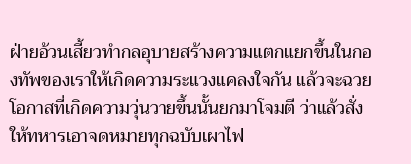ฝ่ายอ้วนเสี้ยวทำกลอุบายสร้างความแตกแยกขึ้นในกองทัพของเราให้เกิดความระแวงแคลงใจกัน แล้วจะฉวยโอกาสที่เกิดความวุ่นวายขึ้นนั้นยกมาโจมตี ว่าแล้วสั่งให้ทหารเอาจดหมายทุกฉบับเผาไฟ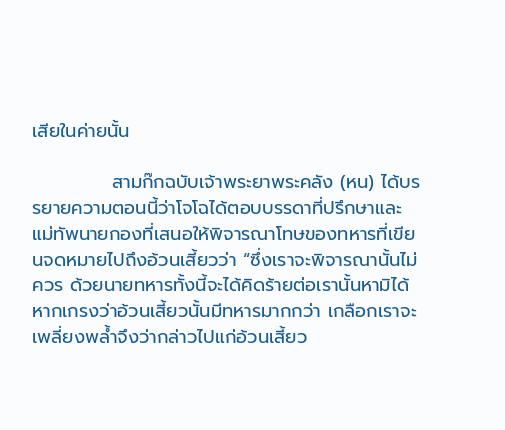เสียในค่ายนั้น

            สามก๊กฉบับเจ้าพระยาพระคลัง (หน) ได้บรรยายความตอนนี้ว่าโจโฉได้ตอบบรรดาที่ปรึกษาและแม่ทัพนายกองที่เสนอให้พิจารณาโทษของทหารที่เขียนจดหมายไปถึงอ้วนเสี้ยวว่า “ซึ่งเราจะพิจารณานั้นไม่ควร ด้วยนายทหารทั้งนี้จะได้คิดร้ายต่อเรานั้นหามิได้ หากเกรงว่าอ้วนเสี้ยวนั้นมีทหารมากกว่า เกลือกเราจะเพลี่ยงพล้ำจึงว่ากล่าวไปแก่อ้วนเสี้ยว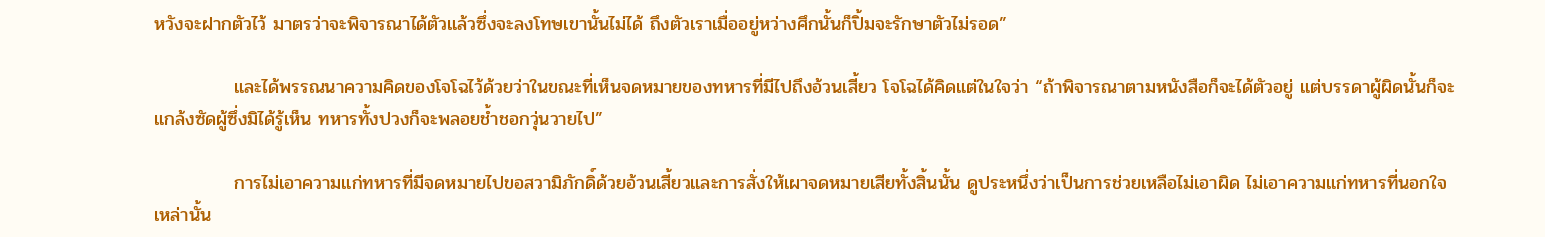หวังจะฝากตัวไว้ มาตรว่าจะพิจารณาได้ตัวแล้วซึ่งจะลงโทษเขานั้นไม่ได้ ถึงตัวเราเมื่ออยู่หว่างศึกนั้นก็ปิ้มจะรักษาตัวไม่รอด”

            และได้พรรณนาความคิดของโจโฉไว้ด้วยว่าในขณะที่เห็นจดหมายของทหารที่มีไปถึงอ้วนเสี้ยว โจโฉได้คิดแต่ในใจว่า “ถ้าพิจารณาตามหนังสือก็จะได้ตัวอยู่ แต่บรรดาผู้ผิดนั้นก็จะแกล้งซัดผู้ซึ่งมิได้รู้เห็น ทหารทั้งปวงก็จะพลอยช้ำชอกวุ่นวายไป”

            การไม่เอาความแก่ทหารที่มีจดหมายไปขอสวามิภักดิ์ด้วยอ้วนเสี้ยวและการสั่งให้เผาจดหมายเสียทั้งสิ้นนั้น ดูประหนึ่งว่าเป็นการช่วยเหลือไม่เอาผิด ไม่เอาความแก่ทหารที่นอกใจเหล่านั้น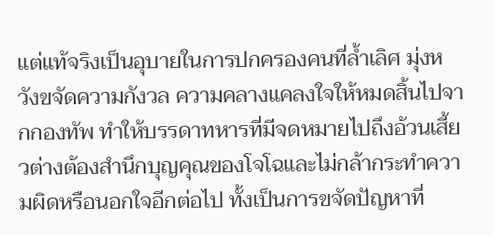แต่แท้จริงเป็นอุบายในการปกครองคนที่ล้ำเลิศ มุ่งหวังขจัดความกังวล ความคลางแคลงใจให้หมดสิ้นไปจากกองทัพ ทำให้บรรดาทหารที่มีจดหมายไปถึงอ้วนเสี้ยวต่างต้องสำนึกบุญคุณของโจโฉและไม่กล้ากระทำความผิดหรือนอกใจอีกต่อไป ทั้งเป็นการขจัดปัญหาที่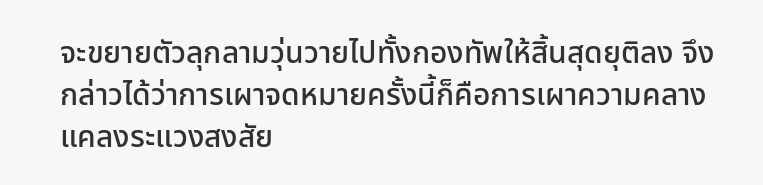จะขยายตัวลุกลามวุ่นวายไปทั้งกองทัพให้สิ้นสุดยุติลง จึงกล่าวได้ว่าการเผาจดหมายครั้งนี้ก็คือการเผาความคลางแคลงระแวงสงสัย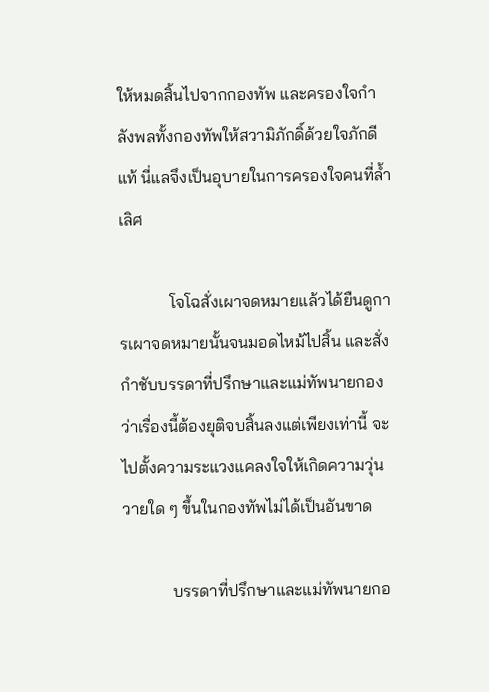ให้หมดสิ้นไปจากกองทัพ และครองใจกำลังพลทั้งกองทัพให้สวามิภักดิ์ด้วยใจภักดีแท้ นี่แลจึงเป็นอุบายในการครองใจคนที่ล้ำเลิศ

            โจโฉสั่งเผาจดหมายแล้วได้ยืนดูการเผาจดหมายนั้นจนมอดไหม้ไปสิ้น และสั่งกำชับบรรดาที่ปรึกษาและแม่ทัพนายกองว่าเรื่องนี้ต้องยุติจบสิ้นลงแต่เพียงเท่านี้ จะไปตั้งความระแวงแคลงใจให้เกิดความวุ่นวายใด ๆ ขึ้นในกองทัพไม่ได้เป็นอันขาด

            บรรดาที่ปรึกษาและแม่ทัพนายกอ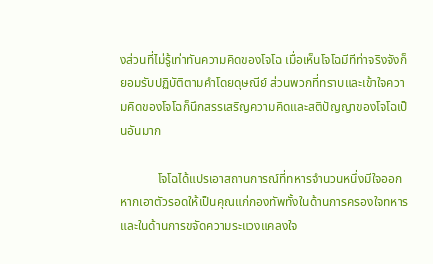งส่วนที่ไม่รู้เท่าทันความคิดของโจโฉ เมื่อเห็นโจโฉมีทีท่าจริงจังก็ยอมรับปฏิบัติตามคำโดยดุษณีย์ ส่วนพวกที่ทราบและเข้าใจความคิดของโจโฉก็นึกสรรเสริญความคิดและสติปัญญาของโจโฉเป็นอันมาก

            โจโฉได้แปรเอาสถานการณ์ที่ทหารจำนวนหนึ่งมีใจออกหากเอาตัวรอดให้เป็นคุณแก่กองทัพทั้งในด้านการครองใจทหารและในด้านการขจัดความระแวงแคลงใจ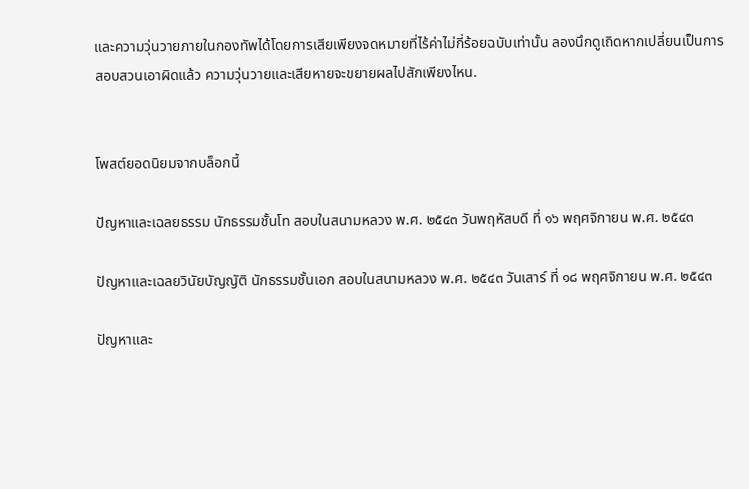และความวุ่นวายภายในกองทัพได้โดยการเสียเพียงจดหมายที่ไร้ค่าไม่กี่ร้อยฉบับเท่านั้น ลองนึกดูเถิดหากเปลี่ยนเป็นการสอบสวนเอาผิดแล้ว ความวุ่นวายและเสียหายจะขยายผลไปสักเพียงไหน.


โพสต์ยอดนิยมจากบล็อกนี้

ปัญหาและเฉลยธรรม นักธรรมชั้นโท สอบในสนามหลวง พ.ศ. ๒๕๔๓ วันพฤหัสบดี ที่ ๑๖ พฤศจิกายน พ.ศ. ๒๕๔๓

ปัญหาและเฉลยวินัยบัญญัติ นักธรรมชั้นเอก สอบในสนามหลวง พ.ศ. ๒๕๔๓ วันเสาร์ ที่ ๑๘ พฤศจิกายน พ.ศ. ๒๕๔๓

ปัญหาและ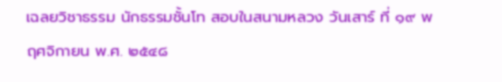เฉลยวิชาธรรม นักธรรมชั้นโท สอบในสนามหลวง วันเสาร์ ที่ ๑๙ พฤศจิกายน พ.ศ. ๒๕๔๘